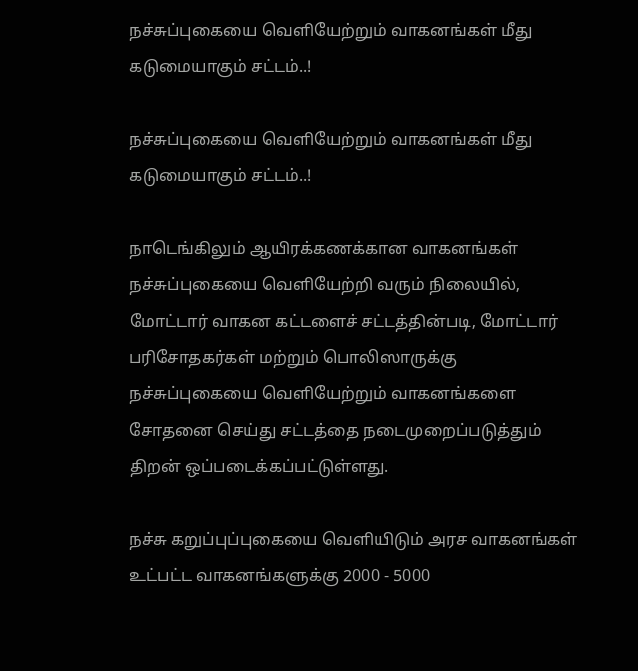நச்சுப்புகையை வெளியேற்றும் வாகனங்கள் மீது கடுமையாகும் சட்டம்..!

நச்சுப்புகையை வெளியேற்றும் வாகனங்கள் மீது கடுமையாகும் சட்டம்..!

நாடெங்கிலும் ஆயிரக்கணக்கான வாகனங்கள் நச்சுப்புகையை வெளியேற்றி வரும் நிலையில், மோட்டார் வாகன கட்டளைச் சட்டத்தின்படி, மோட்டார் பரிசோதகர்கள் மற்றும் பொலிஸாருக்கு நச்சுப்புகையை வெளியேற்றும் வாகனங்களை சோதனை செய்து சட்டத்தை நடைமுறைப்படுத்தும் திறன் ஒப்படைக்கப்பட்டுள்ளது.

நச்சு கறுப்புப்புகையை வெளியிடும் அரச வாகனங்கள் உட்பட்ட வாகனங்களுக்கு 2000 - 5000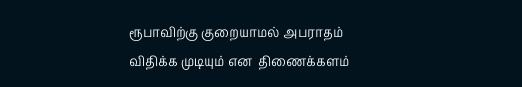ரூபாவிற்கு குறையாமல் அபராதம் விதிக்க முடியும் என  திணைக்களம்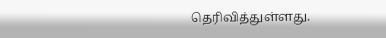தெரிவித்துள்ளது.